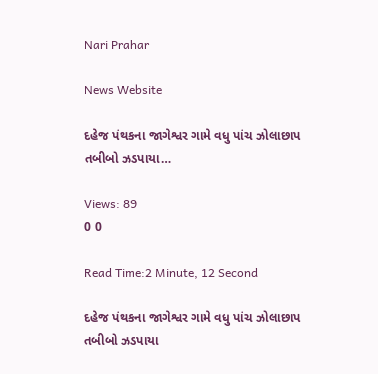Nari Prahar

News Website

દહેજ પંથકના જાગેશ્વર ગામે વધુ પાંચ ઝોલાછાપ તબીબો ઝડપાયા…

Views: 89
0 0

Read Time:2 Minute, 12 Second

દહેજ પંથકના જાગેશ્વર ગામે વધુ પાંચ ઝોલાછાપ તબીબો ઝડપાયા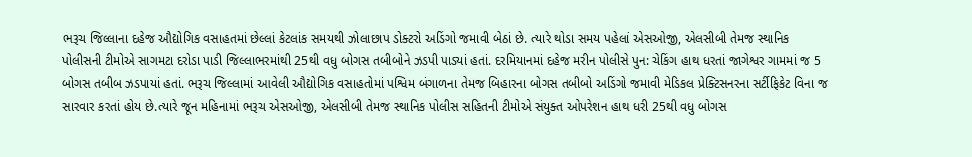ભરૂચ જિલ્લાના દહેજ ઔદ્યોગિક વસાહતમાં છેલ્લાં કેટલાંક સમયથી ઝોલાછાપ ડોક્ટરો અડિંગો જમાવી બેઠાં છે. ત્યારે થોડા સમય પહેલાં એસઓજી, એલસીબી તેમજ સ્થાનિક પોલીસની ટીમોએ સાગમટા દરોડા પાડી જિલ્લાભરમાંથી 25થી વધુ બોગસ તબીબોને ઝડપી પાડ્યાં હતાં. દરમિયાનમાં દહેજ મરીન પોલીસે પુન: ચેકિંગ હાથ ધરતાં જાગેશ્વર ગામમાં જ 5 બોગસ તબીબ ઝડપાયાં હતાં. ભરૂચ જિલ્લામાં આવેલી ઔદ્યોગિક વસાહતોમાં પશ્વિમ બંગાળના તેમજ બિહારના બોગસ તબીબો અડિંગો જમાવી મેડિકલ પ્રેક્ટિસનરના સર્ટીફિકેટ વિના જ સારવાર કરતાં હોય છે.ત્યારે જૂન મહિનામાં ભરૂચ એસઓજી, એલસીબી તેમજ સ્થાનિક પોલીસ સહિતની ટીમોએ સંયુક્ત ઓપરેશન હાથ ધરી 25થી વધુ બોગસ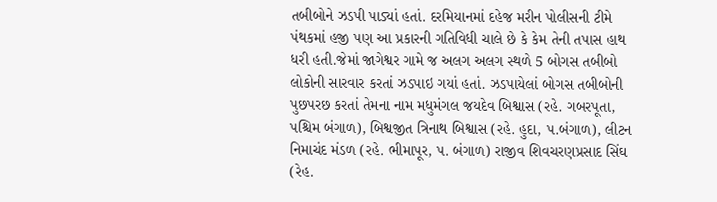તબીબોને ઝડપી પાડ્યાં હતાં. દરમિયાનમાં દહેજ મરીન પોલીસની ટીમે પંથકમાં હજી પણ આ પ્રકારની ગતિવિધી ચાલે છે કે કેમ તેની તપાસ હાથ ધરી હતી.જેમાં જાગેશ્વર ગામે જ અલગ અલગ સ્થળે 5 બોગસ તબીબો લોકોની સારવાર કરતાં ઝડપાઇ ગયાં હતાં. ઝડપાયેલાં બોગસ તબીબોની પુછપરછ કરતાં તેમના નામ મધુમંગલ જયદેવ બિશ્વાસ (રહે. ગબરપૂતા, પશ્ચિમ બંગાળ), બિશ્વજીત ત્રિનાથ બિશ્વાસ (રહે. હુદા, પ.બંગાળ), લીટન નિમાચંદ મંડળ (રહે. ભીમાપૂર, પ. બંગાળ) રાજીવ શિવચરણપ્રસાદ સિંઘ (રેહ.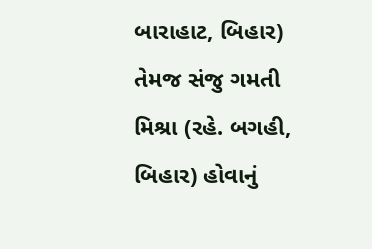બારાહાટ, બિહાર) તેમજ સંજુ ગમતી મિશ્રા (રહે. બગહી, બિહાર) હોવાનું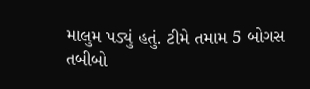માલુમ પડ્યું હતું. ટીમે તમામ 5 બોગસ તબીબો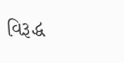વિરૂદ્ધ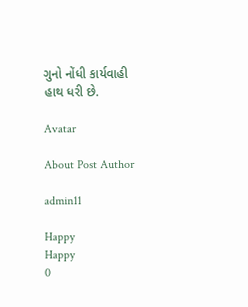ગુનો નોંધી કાર્યવાહી હાથ ધરી છે.

Avatar

About Post Author

admin11

Happy
Happy
0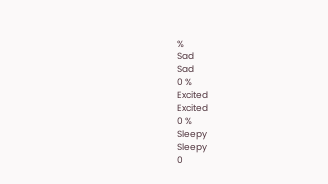%
Sad
Sad
0 %
Excited
Excited
0 %
Sleepy
Sleepy
0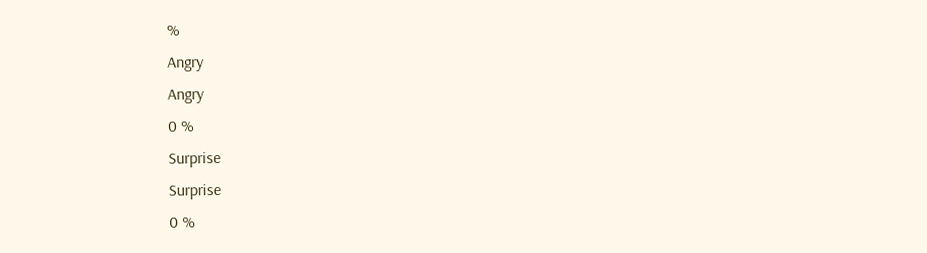%
Angry
Angry
0 %
Surprise
Surprise
0 %